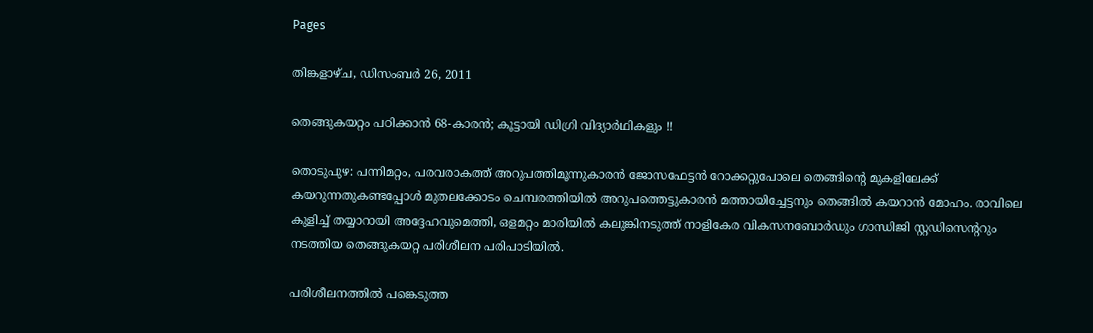Pages

തിങ്കളാഴ്‌ച, ഡിസംബർ 26, 2011

തെങ്ങുകയറ്റം പഠിക്കാന്‍ 68-കാരന്‍; കൂട്ടായി ഡിഗ്രി വിദ്യാര്‍ഥികളും !!

തൊടുപുഴ: പന്നിമറ്റം, പരവരാകത്ത് അറുപത്തിമൂന്നുകാരന്‍ ജോസഫേട്ടന്‍ റോക്കറ്റുപോലെ തെങ്ങിന്റെ മുകളിലേക്ക് കയറുന്നതുകണ്ടപ്പോള്‍ മുതലക്കോടം ചെമ്പരത്തിയില്‍ അറുപത്തെട്ടുകാരന്‍ മത്തായിച്ചേട്ടനും തെങ്ങില്‍ കയറാന്‍ മോഹം. രാവിലെ കുളിച്ച് തയ്യാറായി അദ്ദേഹവുമെത്തി, ഒളമറ്റം മാരിയില്‍ കലുങ്കിനടുത്ത് നാളികേര വികസനബോര്‍ഡും ഗാന്ധിജി സ്റ്റഡിസെന്‍ററും നടത്തിയ തെങ്ങുകയറ്റ പരിശീലന പരിപാടിയില്‍.

പരിശീലനത്തില്‍ പങ്കെടുത്ത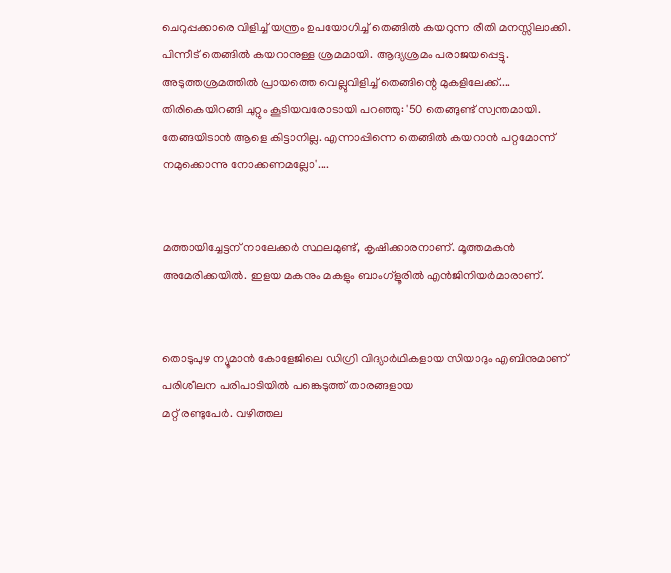ചെറുപ്പക്കാരെ വിളിച്ച് യന്ത്രം ഉപയോഗിച്ച് തെങ്ങില്‍ കയറുന്ന രീതി മനസ്സിലാക്കി. പിന്നീട് തെങ്ങില്‍ കയറാനുള്ള ശ്രമമായി. ആദ്യശ്രമം പരാജയപ്പെട്ടു. അടുത്തശ്രമത്തില്‍ പ്രായത്തെ വെല്ലുവിളിച്ച് തെങ്ങിന്റെ മുകളിലേക്ക്.... തിരികെയിറങ്ങി ചുറ്റും കൂടിയവരോടായി പറഞ്ഞു: '50 തെങ്ങുണ്ട് സ്വന്തമായി. തേങ്ങയിടാന്‍ ആളെ കിട്ടാനില്ല. എന്നാപ്പിന്നെ തെങ്ങില്‍ കയറാന്‍ പറ്റമോന്ന് നമുക്കൊന്നു നോക്കണമല്ലോ'....


മത്തായിച്ചേട്ടന് നാലേക്കര്‍ സ്ഥലമുണ്ട്, കൃഷിക്കാരനാണ്. മൂത്തമകന്‍ അമേരിക്കയില്‍. ഇളയ മകനും മകളും ബാംഗ്‌ളൂരില്‍ എന്‍ജിനിയര്‍മാരാണ്.


തൊടുപുഴ ന്യൂമാന്‍ കോളേജിലെ ഡിഗ്രി വിദ്യാര്‍ഥികളായ സിയാദും എബിനുമാണ് പരിശീലന പരിപാടിയില്‍ പങ്കെടുത്ത് താരങ്ങളായ
മറ്റ് രണ്ടുപേര്‍. വഴിത്തല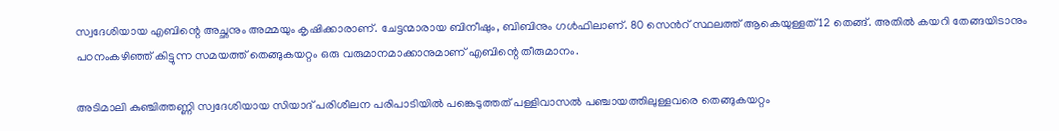സ്വദേശിയായ എബിന്റെ അച്ഛനും അമ്മയും കൃഷിക്കാരാണ്. ചേട്ടന്മാരായ ബിനീഷും, ബിബിനും ഗള്‍ഫിലാണ്. 80 സെന്‍റ് സ്ഥലത്ത് ആകെയുള്ളത് 12 തെങ്ങ്. അതില്‍ കയറി തേങ്ങയിടാനും പഠനംകഴിഞ്ഞ് കിട്ടുന്ന സമയത്ത് തെങ്ങുകയറ്റം ഒരു വരുമാനമാക്കാനുമാണ് എബിന്റെ തീരുമാനം.

അടിമാലി കുഞ്ചിത്തണ്ണി സ്വദേശിയായ സിയാദ് പരിശീലന പരിപാടിയില്‍ പങ്കെടുത്തത് പള്ളിവാസല്‍ പഞ്ചായത്തിലുള്ളവരെ തെങ്ങുകയറ്റം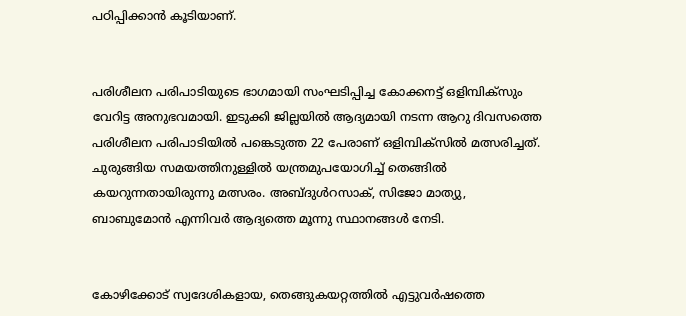പഠിപ്പിക്കാന്‍ കൂടിയാണ്.


പരിശീലന പരിപാടിയുടെ ഭാഗമായി സംഘടിപ്പിച്ച കോക്കനട്ട് ഒളിമ്പിക്‌സും വേറിട്ട അനുഭവമായി. ഇടുക്കി ജില്ലയില്‍ ആദ്യമായി നടന്ന ആറു ദിവസത്തെ പരിശീലന പരിപാടിയില്‍ പങ്കെടുത്ത 22 പേരാണ് ഒളിമ്പിക്‌സില്‍ മത്സരിച്ചത്. ചുരുങ്ങിയ സമയത്തിനുള്ളില്‍ യന്ത്രമുപയോഗിച്ച് തെങ്ങില്‍ കയറുന്നതായിരുന്നു മത്സരം. അബ്ദുള്‍റസാക്, സിജോ മാത്യു, ബാബുമോന്‍ എന്നിവര്‍ ആദ്യത്തെ മൂന്നു സ്ഥാനങ്ങള്‍ നേടി.


കോഴിക്കോട് സ്വദേശികളായ, തെങ്ങുകയറ്റത്തില്‍ എട്ടുവര്‍ഷത്തെ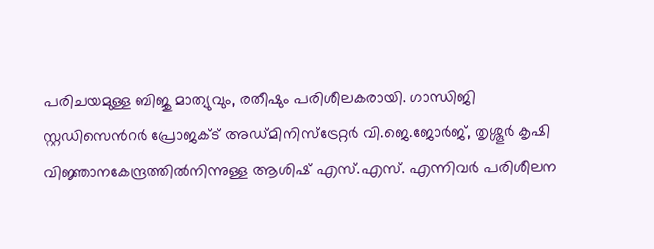പരിചയമുള്ള ബിജു മാത്യുവും, രതീഷും പരിശീലകരായി. ഗാന്ധിജി സ്റ്റഡിസെന്‍റര്‍ പ്രോജക്ട് അഡ്മിനിസ്‌ട്രേറ്റര്‍ വി.ജെ.ജോര്‍ജ്, തൃശ്ശൂര്‍ കൃഷി വിജ്ഞാനകേന്ദ്രത്തില്‍നിന്നുള്ള ആശിഷ് എസ്.എസ്. എന്നിവര്‍ പരിശീലന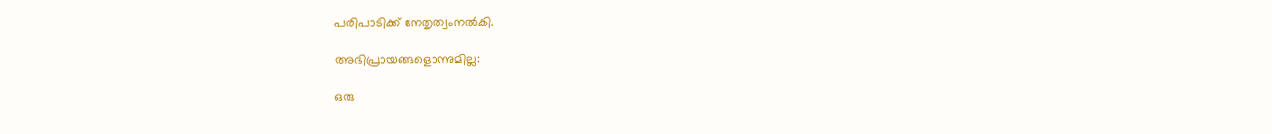പരിപാടിക്ക് നേതൃത്വംനല്‍കി.

അഭിപ്രായങ്ങളൊന്നുമില്ല:

ഒരു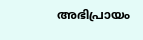അഭിപ്രായം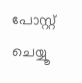പോസ്റ്റ് ചെയ്യൂ